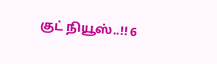குட் நியூஸ்..!! 6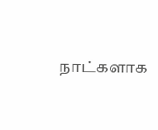நாட்களாக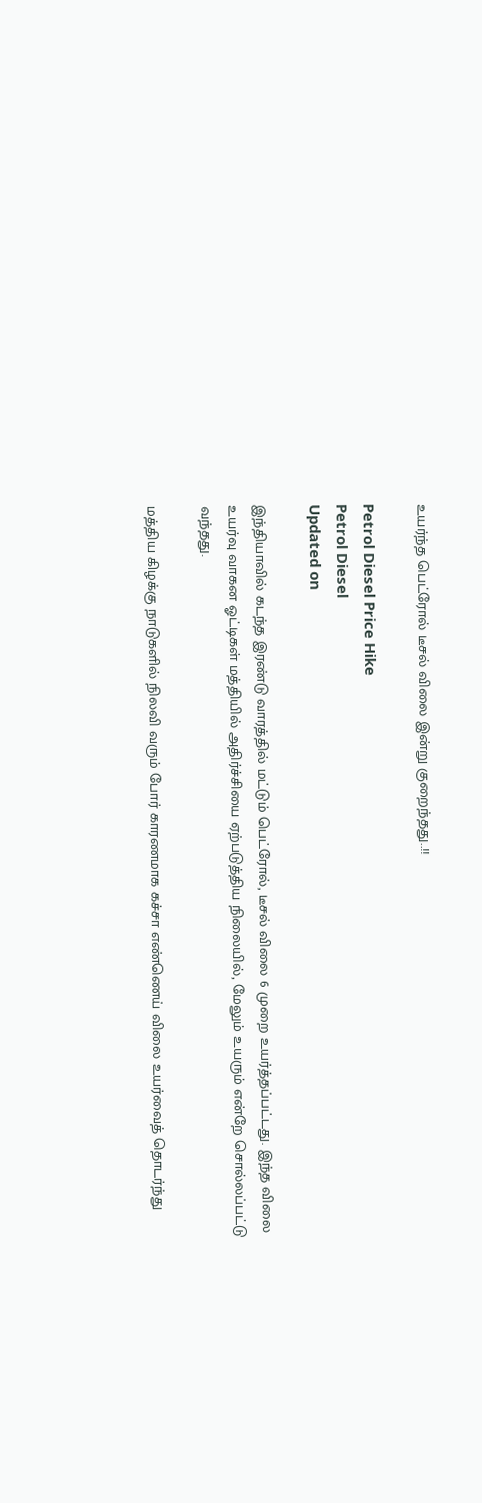உயர்ந்த பெட்ரோல் டீசல் விலை இன்று குறைந்தது..!!

Petrol Diesel Price Hike
Petrol Diesel
Updated on

இந்தியாவில் கடந்த இரண்டு வாரத்தில் மட்டும் பெட்ரோல், டீசல் விலை 6 முறை உயர்த்தப்பட்டது. இந்த விலை உயர்வு வாகன ஓட்டிகள் மத்தியில் அதிர்ச்சியை ஏற்படுத்திய நிலையில், மேலும் உயரும் என்றே சொல்லப்பட்டு வந்தது.

மத்திய கிழக்கு நாடுகளில் நிலவி வரும் போர் காரணமாக கச்சா எண்ணெய் விலை உயர்வைத் தொடர்ந்து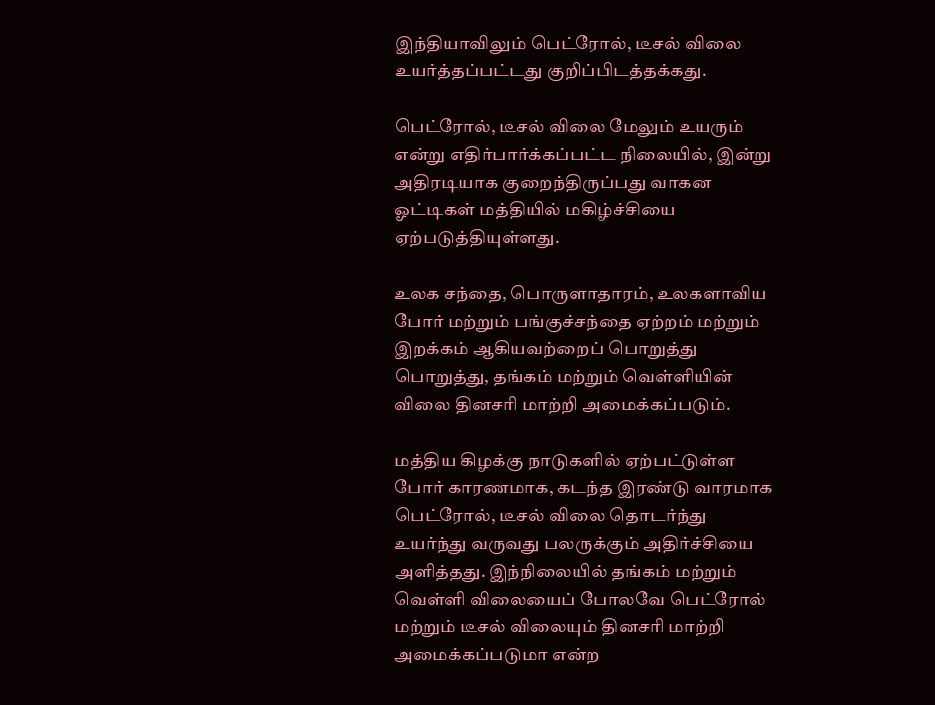இந்தியாவிலும் பெட்ரோல், டீசல் விலை உயர்த்தப்பட்டது குறிப்பிடத்தக்கது.

பெட்ரோல், டீசல் விலை மேலும் உயரும் என்று எதிர்பார்க்கப்பட்ட நிலையில், இன்று அதிரடியாக குறைந்திருப்பது வாகன ஓட்டிகள் மத்தியில் மகிழ்ச்சியை ஏற்படுத்தியுள்ளது.

உலக சந்தை, பொருளாதாரம், உலகளாவிய போர் மற்றும் பங்குச்சந்தை ஏற்றம் மற்றும் இறக்கம் ஆகியவற்றைப் பொறுத்து பொறுத்து, தங்கம் மற்றும் வெள்ளியின் விலை தினசரி மாற்றி அமைக்கப்படும்.

மத்திய கிழக்கு நாடுகளில் ஏற்பட்டுள்ள போர் காரணமாக, கடந்த இரண்டு வாரமாக பெட்ரோல், டீசல் விலை தொடர்ந்து உயர்ந்து வருவது பலருக்கும் அதிர்ச்சியை அளித்தது. இந்நிலையில் தங்கம் மற்றும் வெள்ளி விலையைப் போலவே பெட்ரோல் மற்றும் டீசல் விலையும் தினசரி மாற்றி அமைக்கப்படுமா என்ற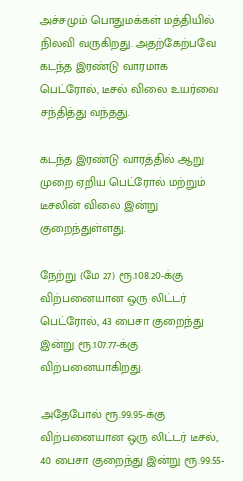அச்சமும் பொதுமக்கள் மத்தியில் நிலவி வருகிறது. அதற்கேற்பவே கடந்த இரண்டு வாரமாக பெட்ரோல், டீசல் விலை உயர்வை சந்தித்து வந்தது.

கடந்த இரண்டு வாரத்தில் ஆறு முறை ஏறிய பெட்ரோல் மற்றும் டீசலின் விலை இன்று குறைந்துள்ளது.

நேற்று (மே 27) ரூ.108.20-க்கு விற்பனையான ஒரு லிட்டர் பெட்ரோல், 43 பைசா குறைந்து இன்று ரூ.107.77-க்கு விற்பனையாகிறது.

அதேபோல் ரூ.99.95-க்கு விற்பனையான ஒரு லிட்டர் டீசல், 40 பைசா குறைந்து இன்று ரூ.99.55-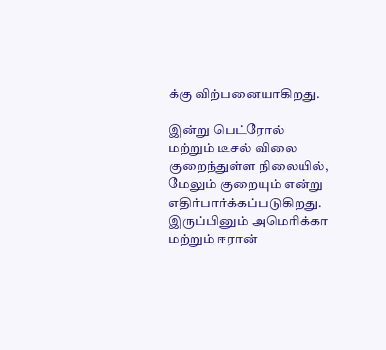க்கு விற்பனையாகிறது.

இன்று பெட்ரோல் மற்றும் டீசல் விலை குறைந்துள்ள நிலையில், மேலும் குறையும் என்று எதிர்பார்க்கப்படுகிறது. இருப்பினும் அமெரிக்கா மற்றும் ஈரான்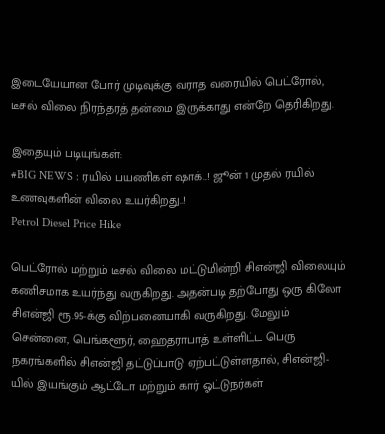இடையேயான போர் முடிவுக்கு வராத வரையில் பெட்ரோல், டீசல் விலை நிரந்தரத் தன்மை இருக்காது என்றே தெரிகிறது.

இதையும் படியுங்கள்:
#BIG NEWS : ரயில் பயணிகள் ஷாக்..! ஜூன் 1 முதல் ரயில் உணவுகளின் விலை உயர்கிறது..!
Petrol Diesel Price Hike

பெட்ரோல் மற்றும் டீசல் விலை மட்டுமின்றி சிஎன்ஜி விலையும் கணிசமாக உயர்ந்து வருகிறது. அதன்படி தற்போது ஒரு கிலோ சிஎன்ஜி ரூ.95-க்கு விற்பனையாகி வருகிறது. மேலும் சென்னை, பெங்களூர், ஹைதராபாத் உள்ளிட்ட பெரு நகரங்களில் சிஎன்ஜி தட்டுப்பாடு ஏற்பட்டுள்ளதால், சிஎன்ஜி-யில் இயங்கும் ஆட்டோ மற்றும் கார் ஓட்டுநர்கள்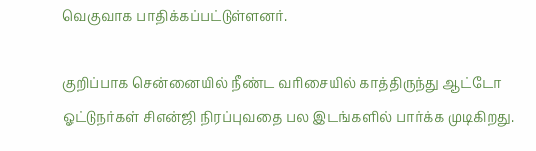வெகுவாக பாதிக்கப்பட்டுள்ளனர்.

குறிப்பாக சென்னையில் நீண்ட வரிசையில் காத்திருந்து ஆட்டோ ஓட்டுநர்கள் சிஎன்ஜி நிரப்புவதை பல இடங்களில் பார்க்க முடிகிறது.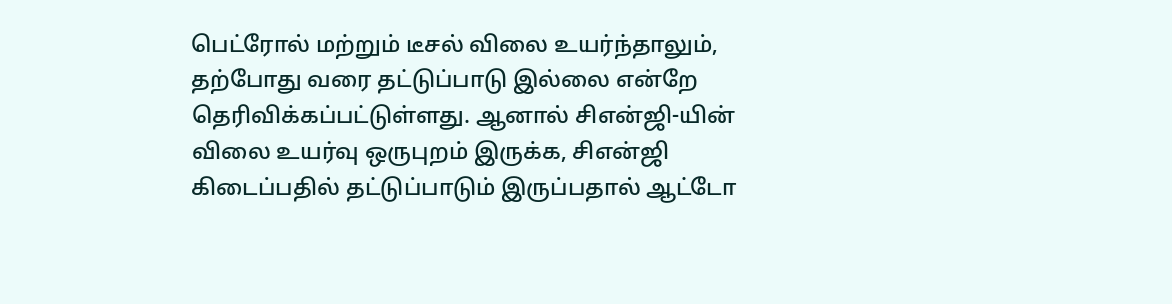பெட்ரோல் மற்றும் டீசல் விலை உயர்ந்தாலும், தற்போது வரை தட்டுப்பாடு இல்லை என்றே தெரிவிக்கப்பட்டுள்ளது. ஆனால் சிஎன்ஜி-யின் விலை உயர்வு ஒருபுறம் இருக்க, சிஎன்ஜி கிடைப்பதில் தட்டுப்பாடும் இருப்பதால் ஆட்டோ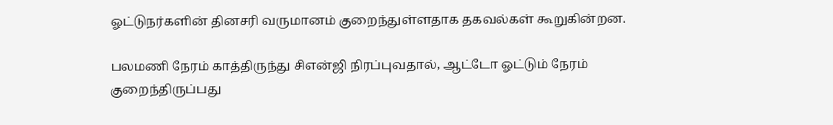ஓட்டுநர்களின் தினசரி வருமானம் குறைந்துள்ளதாக தகவல்கள் கூறுகின்றன.

பலமணி நேரம் காத்திருந்து சிஎன்ஜி நிரப்புவதால், ஆட்டோ ஓட்டும் நேரம் குறைந்திருப்பது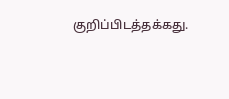குறிப்பிடத்தக்கது.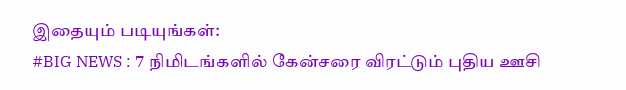இதையும் படியுங்கள்:
#BIG NEWS : 7 நிமிடங்களில் கேன்சரை விரட்டும் புதிய ஊசி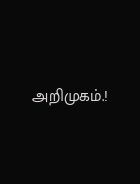அறிமுகம்.!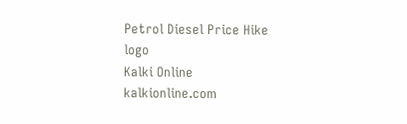Petrol Diesel Price Hike
logo
Kalki Online
kalkionline.com